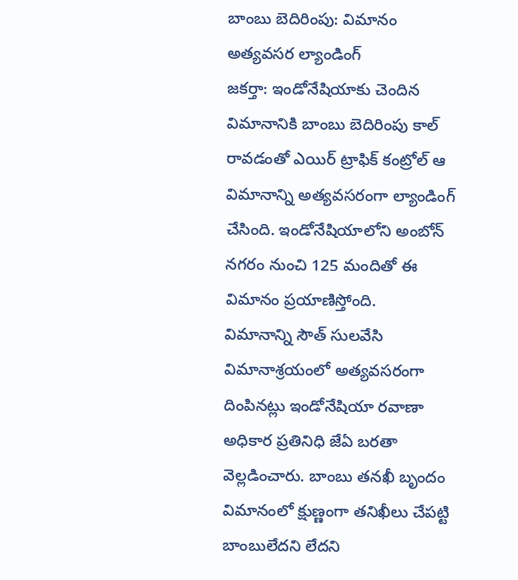బాంబు బెదిరింపు: విమానం అత్యవసర ల్యాండింగ్
జకర్తా: ఇండోనేషియాకు చెందిన విమానానికి బాంబు బెదిరింపు కాల్ రావడంతో ఎయిర్ ట్రాఫిక్ కంట్రోల్ ఆ విమానాన్ని అత్యవసరంగా ల్యాండింగ్ చేసింది. ఇండోనేషియాలోని అంబోన్ నగరం నుంచి 125 మందితో ఈ విమానం ప్రయాణిస్తోంది.
విమానాన్ని సౌత్ సులవేసి విమానాశ్రయంలో అత్యవసరంగా దింపినట్లు ఇండోనేషియా రవాణా అధికార ప్రతినిధి జేఏ బరతా వెల్లడించారు. బాంబు తనఖీ బృందం విమానంలో క్షుణ్ణంగా తనిఖీలు చేపట్టి బాంబులేదని లేదని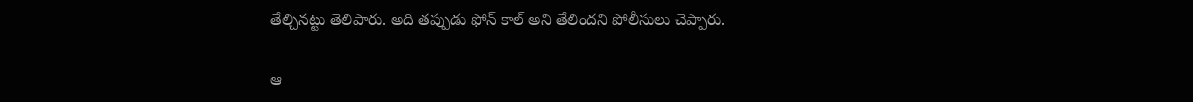తేల్చినట్టు తెలిపారు. అది తప్పుడు ఫోన్ కాల్ అని తేలిందని పోలీసులు చెప్పారు.

ఆ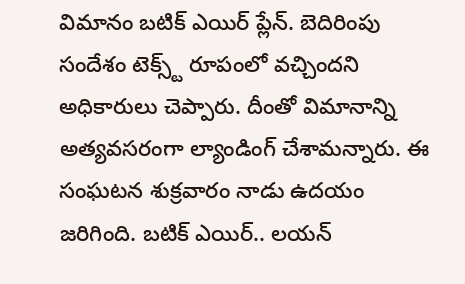విమానం బటిక్ ఎయిర్ ప్లేన్. బెదిరింపు సందేశం టెక్స్ట్ రూపంలో వచ్చిందని అధికారులు చెప్పారు. దీంతో విమానాన్ని అత్యవసరంగా ల్యాండింగ్ చేశామన్నారు. ఈ సంఘటన శుక్రవారం నాడు ఉదయం జరిగింది. బటిక్ ఎయిర్.. లయన్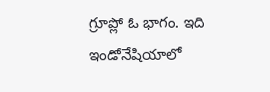గ్రూప్లో ఓ భాగం. ఇది ఇండోనేషియాలో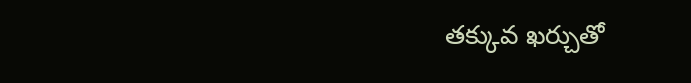తక్కువ ఖర్చుతో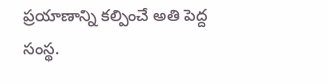ప్రయాణాన్ని కల్పించే అతి పెద్ద సంస్థ.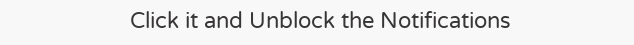Click it and Unblock the Notifications